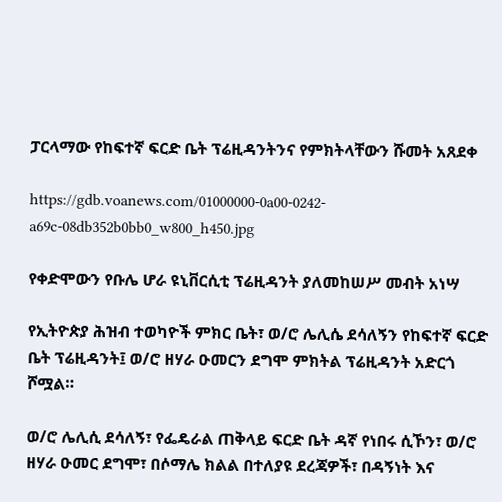ፓርላማው የከፍተኛ ፍርድ ቤት ፕሬዚዳንትንና የምክትላቸውን ሹመት አጸደቀ

https://gdb.voanews.com/01000000-0a00-0242-a69c-08db352b0bb0_w800_h450.jpg

የቀድሞውን የቡሌ ሆራ ዩኒቨርሲቲ ፕሬዚዳንት ያለመከሠሥ መብት አነሣ

የኢትዮጵያ ሕዝብ ተወካዮች ምክር ቤት፣ ወ/ሮ ሌሊሴ ደሳለኝን የከፍተኛ ፍርድ ቤት ፕሬዚዳንት፤ ወ/ሮ ዘሃራ ዑመርን ደግሞ ምክትል ፕሬዚዳንት አድርጎ ሾሟል።

ወ/ሮ ሌሊሲ ደሳለኝ፣ የፌዴራል ጠቅላይ ፍርድ ቤት ዳኛ የነበሩ ሲኾን፣ ወ/ሮ ዘሃራ ዑመር ደግሞ፣ በሶማሌ ክልል በተለያዩ ደረጃዎች፣ በዳኝነት እና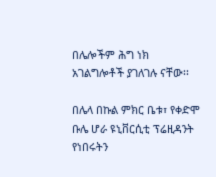በሌሎችም ሕግ ነክ አገልግሎቶች ያገለገሉ ናቸው፡፡

በሌላ በኩል ምክር ቤቱ፣ የቀድሞ ቡሌ ሆራ ዩኒቨርሲቲ ፕሬዚዳንት የነበሩትን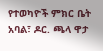የተወካዮች ምክር ቤት አባል፣ ዶር. ጫላ ዋታ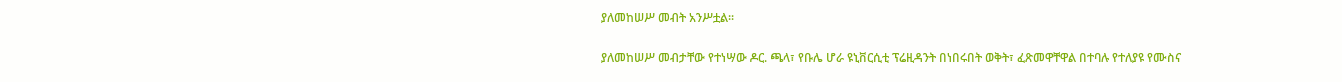ያለመከሠሥ መብት አንሥቷል፡፡

ያለመከሠሥ መብታቸው የተነሣው ዶር. ጫላ፣ የቡሌ ሆራ ዩኒቨርሲቲ ፕሬዚዳንት በነበሩበት ወቅት፣ ፈጽመዋቸዋል በተባሉ የተለያዩ የሙስና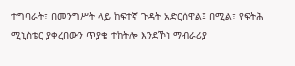ተግባራት፣ በመንግሥት ላይ ከፍተኛ ጉዳት አድርሰዋል፤ በሚል፣ የፍትሕ ሚኒስቴር ያቀረበውን ጥያቄ ተከትሎ እንደኾነ ማብራሪያ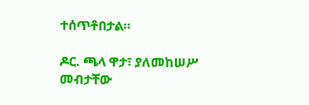ተሰጥቶበታል።

ዶር. ጫላ ዋታ፣ ያለመከሠሥ መብታቸው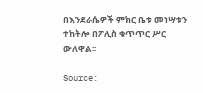በእንደራሴዎች ምክር ቤቱ መነሣቱን ተከትሎ በፖሊስ ቁጥጥር ሥር ውለዋል፡፡

Source: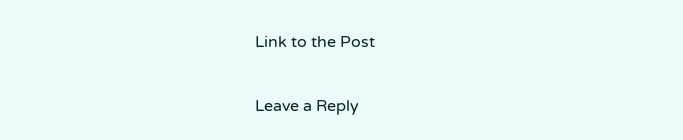Link to the Post

Leave a Reply